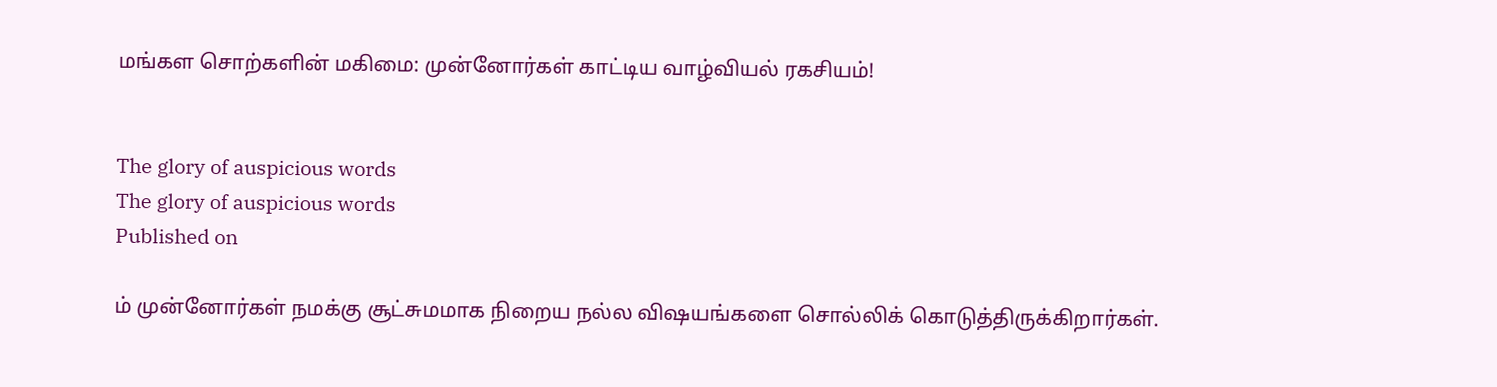மங்கள சொற்களின் மகிமை: முன்னோர்கள் காட்டிய வாழ்வியல் ரகசியம்!


The glory of auspicious words
The glory of auspicious words
Published on

ம் முன்னோர்கள் நமக்கு சூட்சுமமாக நிறைய நல்ல விஷயங்களை சொல்லிக் கொடுத்திருக்கிறார்கள்.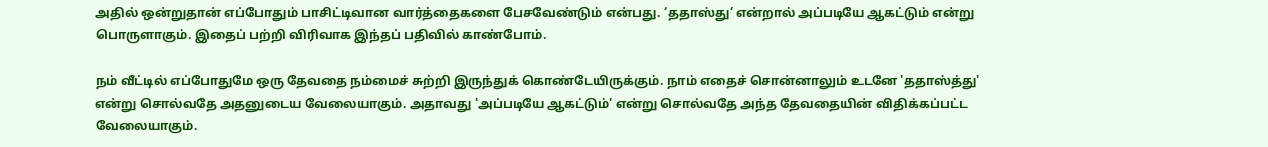அதில் ஒன்றுதான் எப்போதும் பாசிட்டிவான வார்த்தைகளை பேசவேண்டும் என்பது. ‘ததாஸ்து’ என்றால் அப்படியே ஆகட்டும் என்று பொருளாகும். இதைப் பற்றி விரிவாக இந்தப் பதிவில் காண்போம்.

நம் வீட்டில் எப்போதுமே ஒரு தேவதை நம்மைச் சுற்றி இருந்துக் கொண்டேயிருக்கும். நாம் எதைச் சொன்னாலும் உடனே 'ததாஸ்த்து' என்று சொல்வதே அதனுடைய வேலையாகும். அதாவது 'அப்படியே ஆகட்டும்' என்று சொல்வதே அந்த தேவதையின் விதிக்கப்பட்ட வேலையாகும்.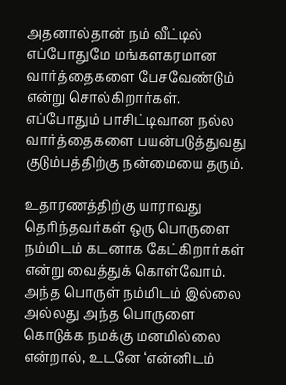அதனால்தான் நம் வீட்டில் எப்போதுமே மங்களகரமான வார்த்தைகளை பேசவேண்டும் என்று சொல்கிறார்கள். எப்போதும் பாசிட்டிவான நல்ல வார்த்தைகளை பயன்படுத்துவது குடும்பத்திற்கு நன்மையை தரும்.

உதாரணத்திற்கு யாராவது தெரிந்தவர்கள் ஒரு பொருளை நம்மிடம் கடனாக கேட்கிறார்கள் என்று வைத்துக் கொள்வோம். அந்த பொருள் நம்மிடம் இல்லை அல்லது அந்த பொருளை கொடுக்க நமக்கு மனமில்லை என்றால், உடனே ‘என்னிடம்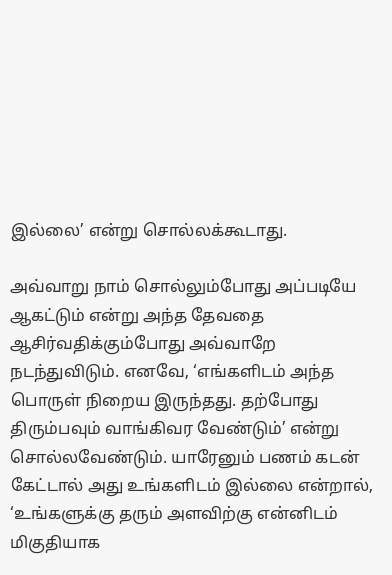இல்லை’ என்று சொல்லக்கூடாது.

அவ்வாறு நாம் சொல்லும்போது அப்படியே ஆகட்டும் என்று அந்த தேவதை ஆசிர்வதிக்கும்போது அவ்வாறே நடந்துவிடும். எனவே, ‘எங்களிடம் அந்த பொருள் நிறைய இருந்தது. தற்போது திரும்பவும் வாங்கிவர வேண்டும்’ என்று சொல்லவேண்டும். யாரேனும் பணம் கடன் கேட்டால் அது உங்களிடம் இல்லை என்றால், ‘உங்களுக்கு தரும் அளவிற்கு என்னிடம் மிகுதியாக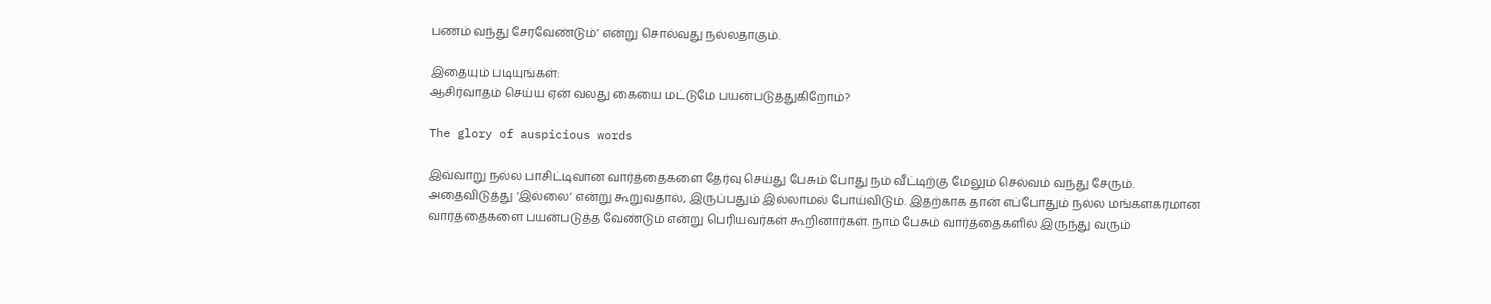பணம் வந்து சேரவேண்டும்’ என்று சொல்வது நல்லதாகும்.

இதையும் படியுங்கள்:
ஆசிர்வாதம் செய்ய ஏன் வலது கையை மட்டுமே பயன்படுத்துகிறோம்?

The glory of auspicious words

இவ்வாறு நல்ல பாசிட்டிவான வார்த்தைகளை தேர்வு செய்து பேசும் போது நம் வீட்டிற்கு மேலும் செல்வம் வந்து சேரும். அதைவிடுத்து ‘இல்லை’ என்று கூறுவதால், இருப்பதும் இல்லாமல் போய்விடும். இதற்காக தான் எப்போதும் நல்ல மங்களகரமான வார்த்தைகளை பயன்படுத்த வேண்டும் என்று பெரியவர்கள் கூறினார்கள். நாம் பேசும் வார்த்தைகளில் இருந்து வரும்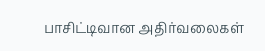பாசிட்டிவான அதிர்வலைகள்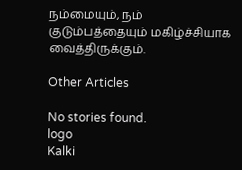நம்மையும், நம் குடும்பத்தையும் மகிழ்ச்சியாக வைத்திருக்கும்.

Other Articles

No stories found.
logo
Kalki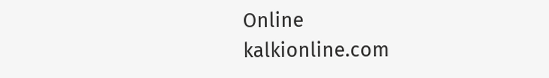Online
kalkionline.com